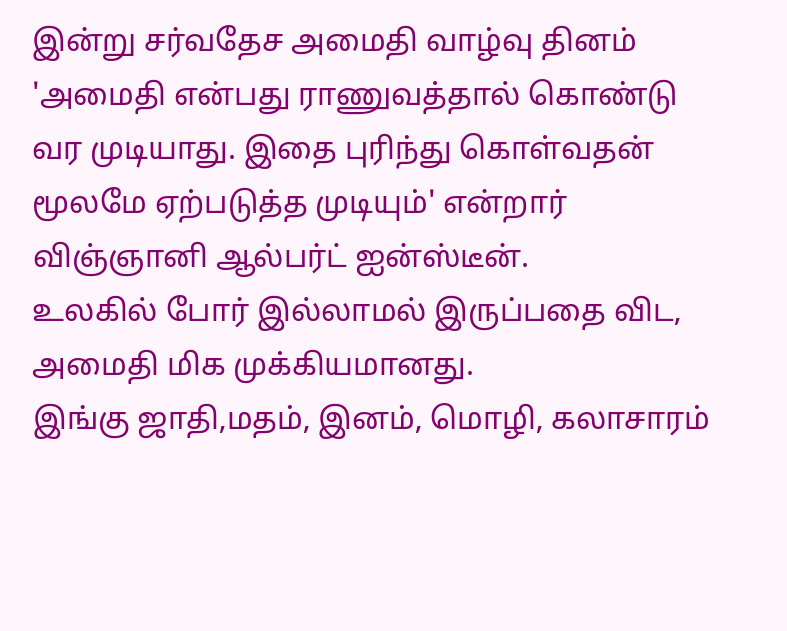இன்று சர்வதேச அமைதி வாழ்வு தினம்
'அமைதி என்பது ராணுவத்தால் கொண்டு வர முடியாது. இதை புரிந்து கொள்வதன் மூலமே ஏற்படுத்த முடியும்' என்றார் விஞ்ஞானி ஆல்பர்ட் ஐன்ஸ்டீன்.
உலகில் போர் இல்லாமல் இருப்பதை விட, அமைதி மிக முக்கியமானது.
இங்கு ஜாதி,மதம், இனம், மொழி, கலாசாரம்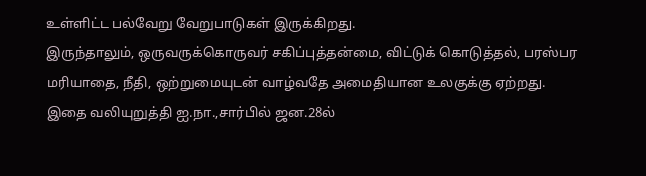உள்ளிட்ட பல்வேறு வேறுபாடுகள் இருக்கிறது.
இருந்தாலும், ஒருவருக்கொருவர் சகிப்புத்தன்மை, விட்டுக் கொடுத்தல், பரஸ்பர மரியாதை, நீதி, ஒற்றுமையுடன் வாழ்வதே அமைதியான உலகுக்கு ஏற்றது.
இதை வலியுறுத்தி ஐ.நா.,சார்பில் ஜன.28ல்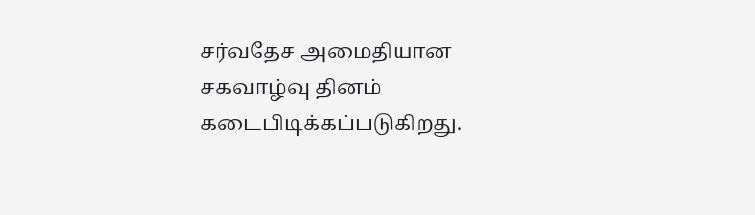சர்வதேச அமைதியான சகவாழ்வு தினம் கடைபிடிக்கப்படுகிறது.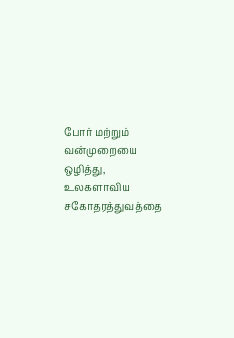போர் மற்றும் வன்முறையை ஒழித்து, உலகளாவிய சகோதரத்துவத்தை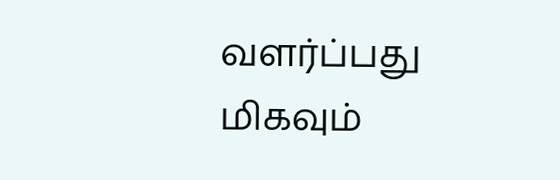வளர்ப்பது மிகவும்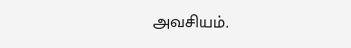அவசியம்.